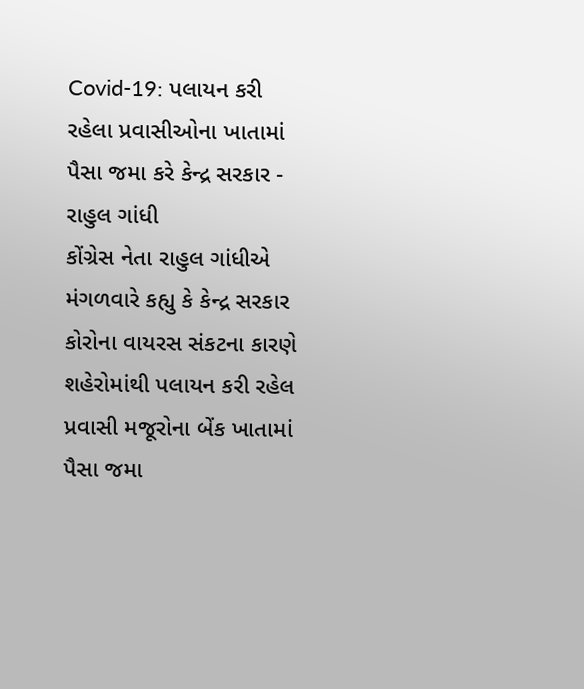Covid-19: પલાયન કરી રહેલા પ્રવાસીઓના ખાતામાં પૈસા જમા કરે કેન્દ્ર સરકાર - રાહુલ ગાંધી
કોંગ્રેસ નેતા રાહુલ ગાંધીએ મંગળવારે કહ્યુ કે કેન્દ્ર સરકાર કોરોના વાયરસ સંકટના કારણે શહેરોમાંથી પલાયન કરી રહેલ પ્રવાસી મજૂરોના બેંક ખાતામાં પૈસા જમા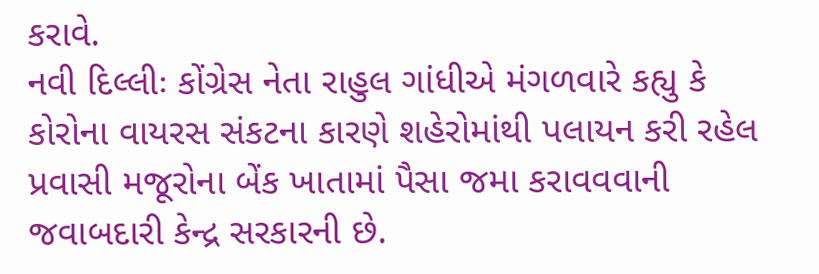કરાવે.
નવી દિલ્લીઃ કોંગ્રેસ નેતા રાહુલ ગાંધીએ મંગળવારે કહ્યુ કે કોરોના વાયરસ સંકટના કારણે શહેરોમાંથી પલાયન કરી રહેલ પ્રવાસી મજૂરોના બેંક ખાતામાં પૈસા જમા કરાવવવાની જવાબદારી કેન્દ્ર સરકારની છે.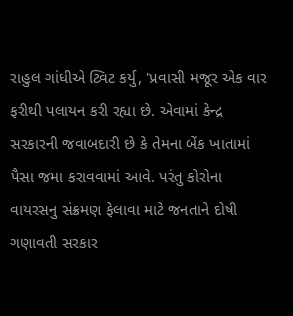રાહુલ ગાંધીએ ટ્વિટ કર્યુ, 'પ્રવાસી મજૂર એક વાર ફરીથી પલાયન કરી રહ્યા છે. એવામાં કેન્દ્ર સરકારની જવાબદારી છે કે તેમના બેંક ખાતામાં પૈસા જમા કરાવવામાં આવે. પરંતુ કોરોના વાયરસનુ સંક્રમણ ફેલાવા માટે જનતાને દોષી ગણાવતી સરકાર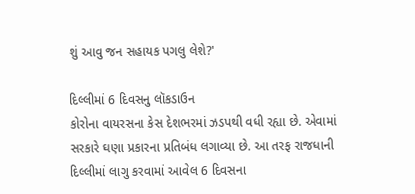શું આવુ જન સહાયક પગલુ લેશે?'

દિલ્લીમાં 6 દિવસનુ લૉકડાઉન
કોરોના વાયરસના કેસ દેશભરમાં ઝડપથી વધી રહ્યા છે. એવામાં સરકારે ઘણા પ્રકારના પ્રતિબંધ લગાવ્યા છે. આ તરફ રાજધાની દિલ્લીમાં લાગુ કરવામાં આવેલ 6 દિવસના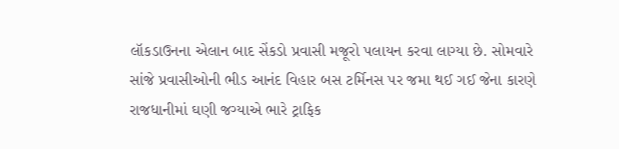લૉકડાઉનના એલાન બાદ સેંકડો પ્રવાસી મજૂરો પલાયન કરવા લાગ્યા છે. સોમવારે સાંજે પ્રવાસીઓની ભીડ આનંદ વિહાર બસ ટર્મિનસ પર જમા થઈ ગઈ જેના કારણે રાજધાનીમાં ઘણી જગ્યાએ ભારે ટ્રાફિક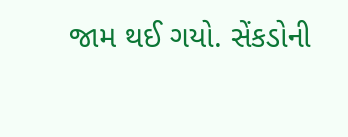જામ થઈ ગયો. સેંકડોની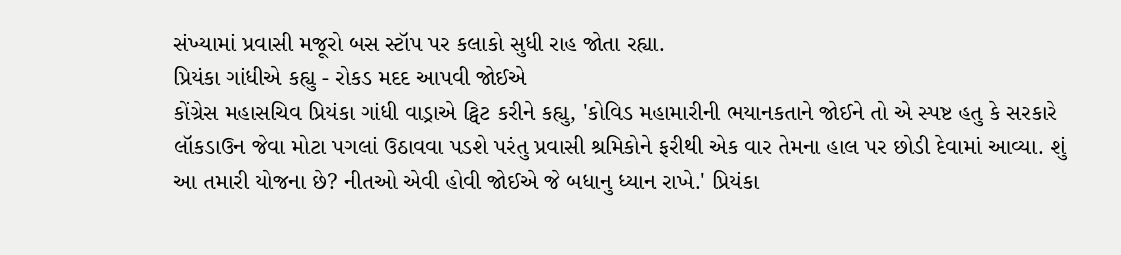સંખ્યામાં પ્રવાસી મજૂરો બસ સ્ટૉપ પર કલાકો સુધી રાહ જોતા રહ્યા.
પ્રિયંકા ગાંધીએ કહ્યુ - રોકડ મદદ આપવી જોઈએ
કોંગ્રેસ મહાસચિવ પ્રિયંકા ગાંધી વાડ્રાએ ટ્વિટ કરીને કહ્યુ, 'કોવિડ મહામારીની ભયાનકતાને જોઈને તો એ સ્પષ્ટ હતુ કે સરકારે લૉકડાઉન જેવા મોટા પગલાં ઉઠાવવા પડશે પરંતુ પ્રવાસી શ્રમિકોને ફરીથી એક વાર તેમના હાલ પર છોડી દેવામાં આવ્યા. શું આ તમારી યોજના છે? નીતઓ એવી હોવી જોઈએ જે બધાનુ ધ્યાન રાખે.' પ્રિયંકા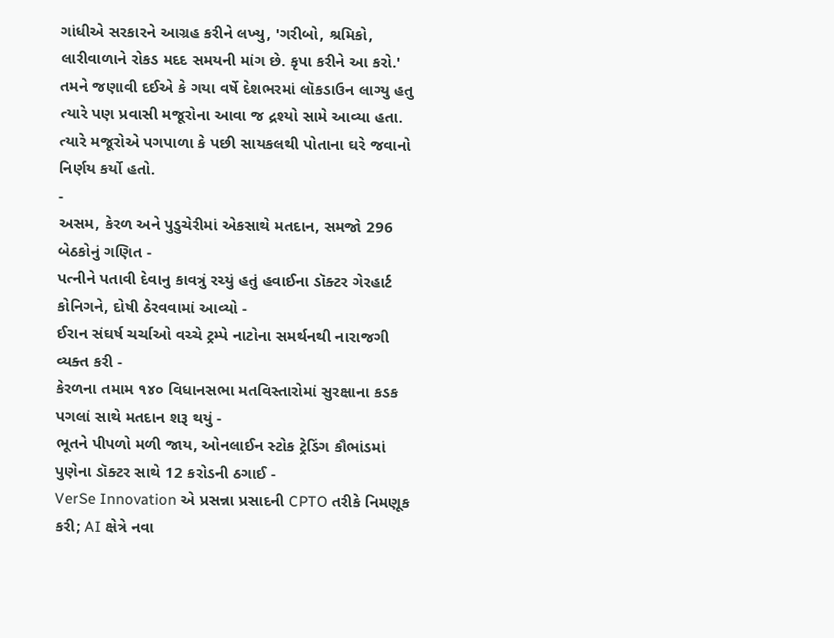ગાંધીએ સરકારને આગ્રહ કરીને લખ્યુ, 'ગરીબો, શ્રમિકો, લારીવાળાને રોકડ મદદ સમયની માંગ છે. કૃપા કરીને આ કરો.' તમને જણાવી દઈએ કે ગયા વર્ષે દેશભરમાં લૉકડાઉન લાગ્યુ હતુ ત્યારે પણ પ્રવાસી મજૂરોના આવા જ દ્રશ્યો સામે આવ્યા હતા. ત્યારે મજૂરોએ પગપાળા કે પછી સાયકલથી પોતાના ઘરે જવાનો નિર્ણય કર્યો હતો.
-
અસમ, કેરળ અને પુડુચેરીમાં એકસાથે મતદાન, સમજો 296 બેઠકોનું ગણિત -
પત્નીને પતાવી દેવાનુ કાવત્રું રચ્યું હતું હવાઈના ડૉક્ટર ગેરહાર્ટ કોનિગને, દોષી ઠેરવવામાં આવ્યો -
ઈરાન સંઘર્ષ ચર્ચાઓ વચ્ચે ટ્રમ્પે નાટોના સમર્થનથી નારાજગી વ્યક્ત કરી -
કેરળના તમામ ૧૪૦ વિધાનસભા મતવિસ્તારોમાં સુરક્ષાના કડક પગલાં સાથે મતદાન શરૂ થયું -
ભૂતને પીપળો મળી જાય, ઓનલાઈન સ્ટોક ટ્રેડિંગ કૌભાંડમાં પુણેના ડૉક્ટર સાથે 12 કરોડની ઠગાઈ -
VerSe Innovation એ પ્રસન્ના પ્રસાદની CPTO તરીકે નિમણૂક કરી; AI ક્ષેત્રે નવા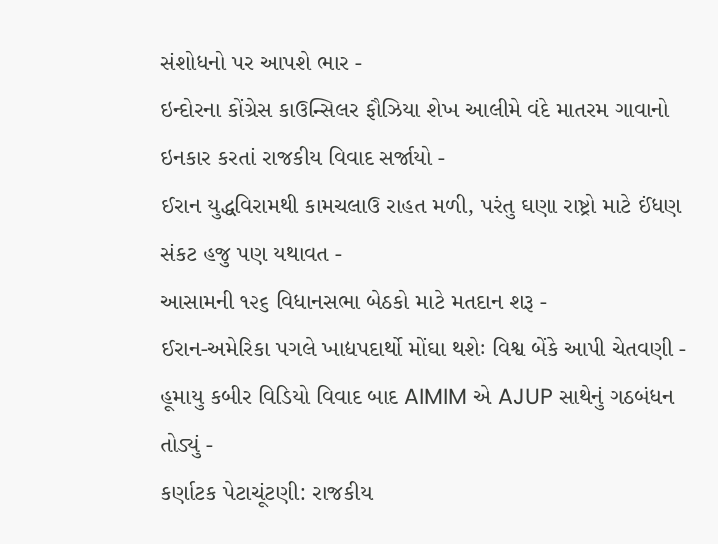સંશોધનો પર આપશે ભાર -
ઇન્દોરના કોંગ્રેસ કાઉન્સિલર ફૌઝિયા શેખ આલીમે વંદે માતરમ ગાવાનો ઇનકાર કરતાં રાજકીય વિવાદ સર્જાયો -
ઈરાન યુદ્ધવિરામથી કામચલાઉ રાહત મળી, પરંતુ ઘણા રાષ્ટ્રો માટે ઈંધણ સંકટ હજુ પણ યથાવત -
આસામની ૧૨૬ વિધાનસભા બેઠકો માટે મતદાન શરૂ -
ઈરાન-અમેરિકા પગલે ખાદ્યપદાર્થો મોંઘા થશેઃ વિશ્વ બેંકે આપી ચેતવણી -
હૂમાયુ કબીર વિડિયો વિવાદ બાદ AIMIM એ AJUP સાથેનું ગઠબંધન તોડ્યું -
કર્ણાટક પેટાચૂંટણી: રાજકીય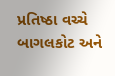પ્રતિષ્ઠા વચ્ચે બાગલકોટ અને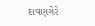દાવણગેરે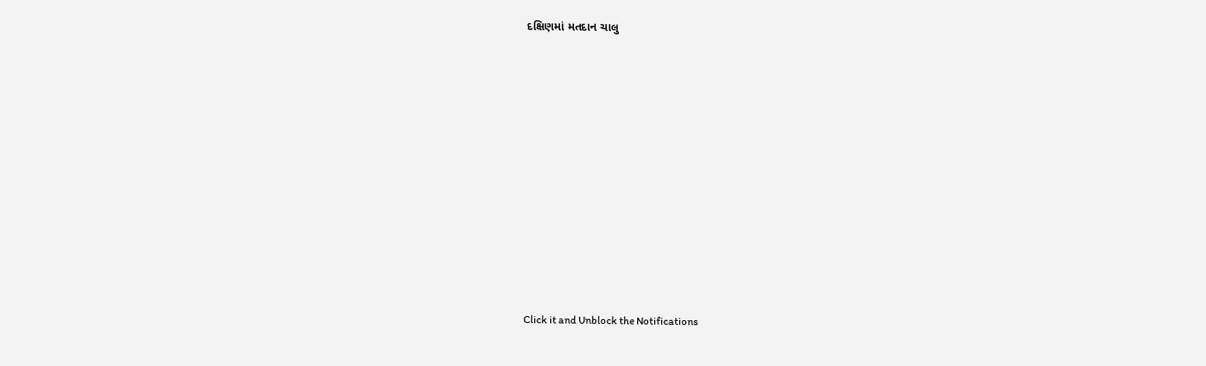દક્ષિણમાં મતદાન ચાલુ












Click it and Unblock the Notifications